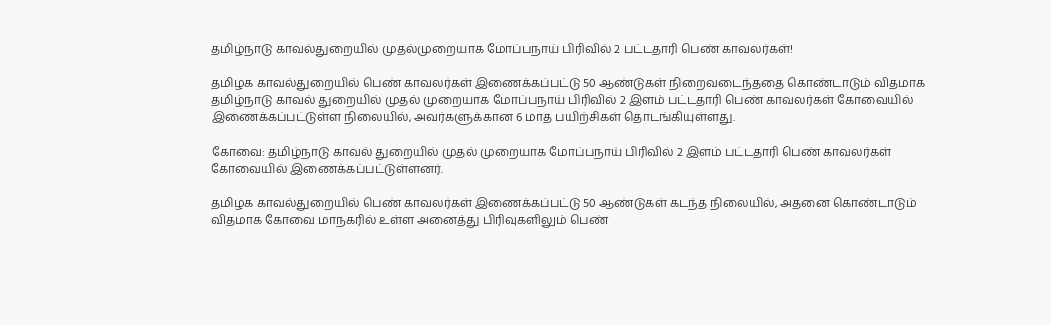தமிழ்நாடு காவல்துறையில் முதல்முறையாக மோப்பநாய் பிரிவில் 2 பட்டதாரி பெண் காவலர்கள்!

தமிழக காவல்துறையில் பெண் காவலர்கள் இணைக்கப்பட்டு 50 ஆண்டுகள் நிறைவடைந்ததை கொண்டாடும் விதமாக தமிழ்நாடு காவல் துறையில் முதல் முறையாக மோப்பநாய் பிரிவில் 2 இளம் பட்டதாரி பெண் காவலர்கள் கோவையில் இணைக்கப்பட்டுள்ள நிலையில், அவர்களுக்கான 6 மாத பயிற்சிகள் தொடங்கியுள்ளது.

கோவை: தமிழ்நாடு காவல் துறையில் முதல் முறையாக மோப்பநாய் பிரிவில் 2 இளம் பட்டதாரி பெண் காவலர்கள் கோவையில் இணைக்கப்பட்டுள்ளனர்.

தமிழக காவல்துறையில் பெண் காவலர்கள் இணைக்கப்பட்டு 50 ஆண்டுகள் கடந்த நிலையில், அதனை கொண்டாடும் விதமாக கோவை மாநகரில் உள்ள அனைத்து பிரிவுகளிலும் பெண்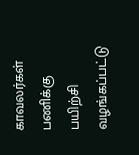காவலர்கள் பணிக்கு பயிற்சி வழங்கப்பட்டு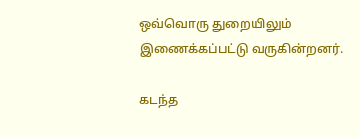ஒவ்வொரு துறையிலும் இணைக்கப்பட்டு வருகின்றனர்.

கடந்த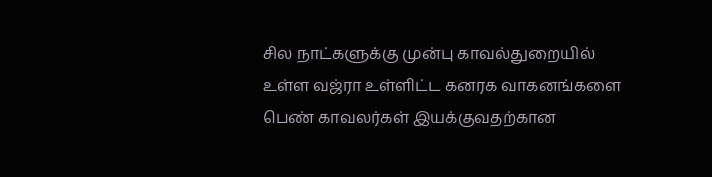சில நாட்களுக்கு முன்பு காவல்துறையில் உள்ள வஜ்ரா உள்ளிட்ட கனரக வாகனங்களை பெண் காவலர்கள் இயக்குவதற்கான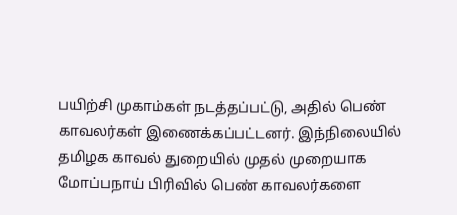பயிற்சி முகாம்கள் நடத்தப்பட்டு, அதில் பெண் காவலர்கள் இணைக்கப்பட்டனர். இந்நிலையில் தமிழக காவல் துறையில் முதல் முறையாக மோப்பநாய் பிரிவில் பெண் காவலர்களை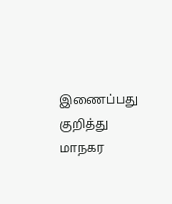இணைப்பது குறித்து மாநகர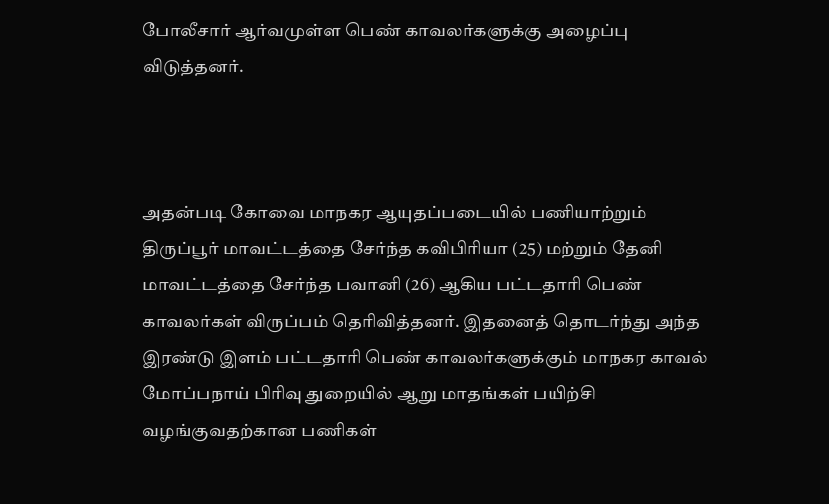போலீசார் ஆர்வமுள்ள பெண் காவலர்களுக்கு அழைப்பு விடுத்தனர்.



அதன்படி கோவை மாநகர ஆயுதப்படையில் பணியாற்றும் திருப்பூர் மாவட்டத்தை சேர்ந்த கவிபிரியா (25) மற்றும் தேனி மாவட்டத்தை சேர்ந்த பவானி (26) ஆகிய பட்டதாரி பெண் காவலர்கள் விருப்பம் தெரிவித்தனர். இதனைத் தொடர்ந்து அந்த இரண்டு இளம் பட்டதாரி பெண் காவலர்களுக்கும் மாநகர காவல் மோப்பநாய் பிரிவு துறையில் ஆறு மாதங்கள் பயிற்சி வழங்குவதற்கான பணிகள்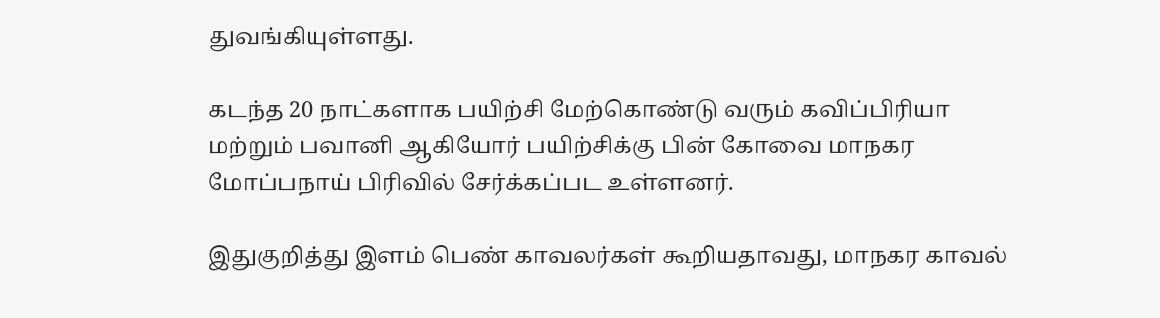துவங்கியுள்ளது.

கடந்த 20 நாட்களாக பயிற்சி மேற்கொண்டு வரும் கவிப்பிரியா மற்றும் பவானி ஆகியோர் பயிற்சிக்கு பின் கோவை மாநகர மோப்பநாய் பிரிவில் சேர்க்கப்பட உள்ளனர்.

இதுகுறித்து இளம் பெண் காவலர்கள் கூறியதாவது, மாநகர காவல்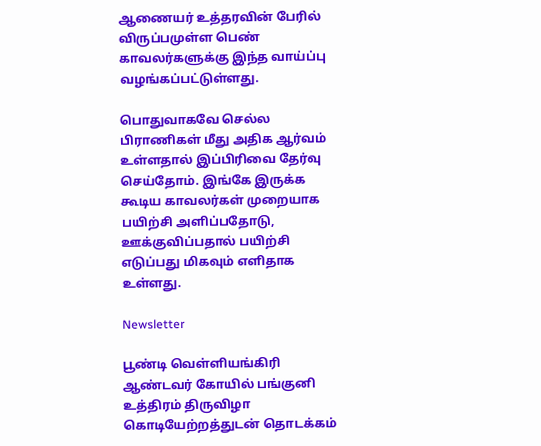ஆணையர் உத்தரவின் பேரில் விருப்பமுள்ள பெண் காவலர்களுக்கு இந்த வாய்ப்பு வழங்கப்பட்டுள்ளது.

பொதுவாகவே செல்ல பிராணிகள் மீது அதிக ஆர்வம் உள்ளதால் இப்பிரிவை தேர்வு செய்தோம். இங்கே இருக்க கூடிய காவலர்கள் முறையாக பயிற்சி அளிப்பதோடு, ஊக்குவிப்பதால் பயிற்சி எடுப்பது மிகவும் எளிதாக உள்ளது.

Newsletter

பூண்டி வெள்ளியங்கிரி ஆண்டவர் கோயில் பங்குனி உத்திரம் திருவிழா கொடியேற்றத்துடன் தொடக்கம்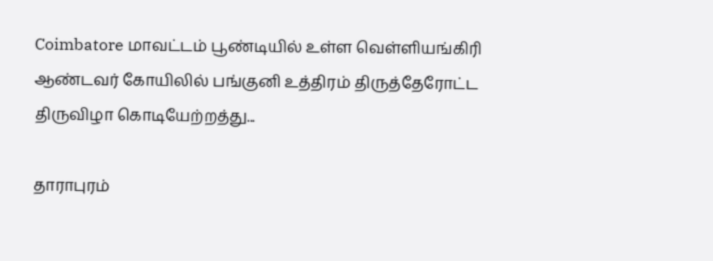Coimbatore மாவட்டம் பூண்டியில் உள்ள வெள்ளியங்கிரி ஆண்டவர் கோயிலில் பங்குனி உத்திரம் திருத்தேரோட்ட திருவிழா கொடியேற்றத்து...

தாராபுரம்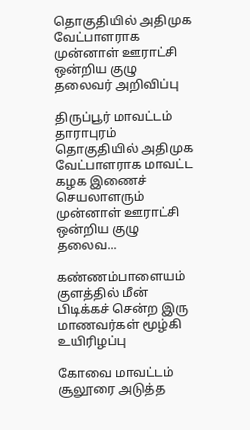தொகுதியில் அதிமுக வேட்பாளராக முன்னாள் ஊராட்சி ஒன்றிய குழு தலைவர் அறிவிப்பு

திருப்பூர் மாவட்டம் தாராபுரம் தொகுதியில் அதிமுக வேட்பாளராக மாவட்ட கழக இணைச் செயலாளரும் முன்னாள் ஊராட்சி ஒன்றிய குழு தலைவ...

கண்ணம்பாளையம் குளத்தில் மீன் பிடிக்கச் சென்ற இரு மாணவர்கள் மூழ்கி உயிரிழப்பு

கோவை மாவட்டம் சூலூரை அடுத்த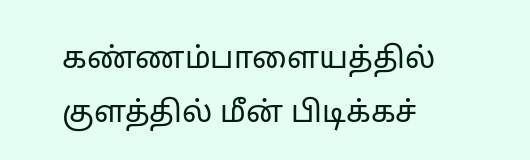கண்ணம்பாளையத்தில் குளத்தில் மீன் பிடிக்கச்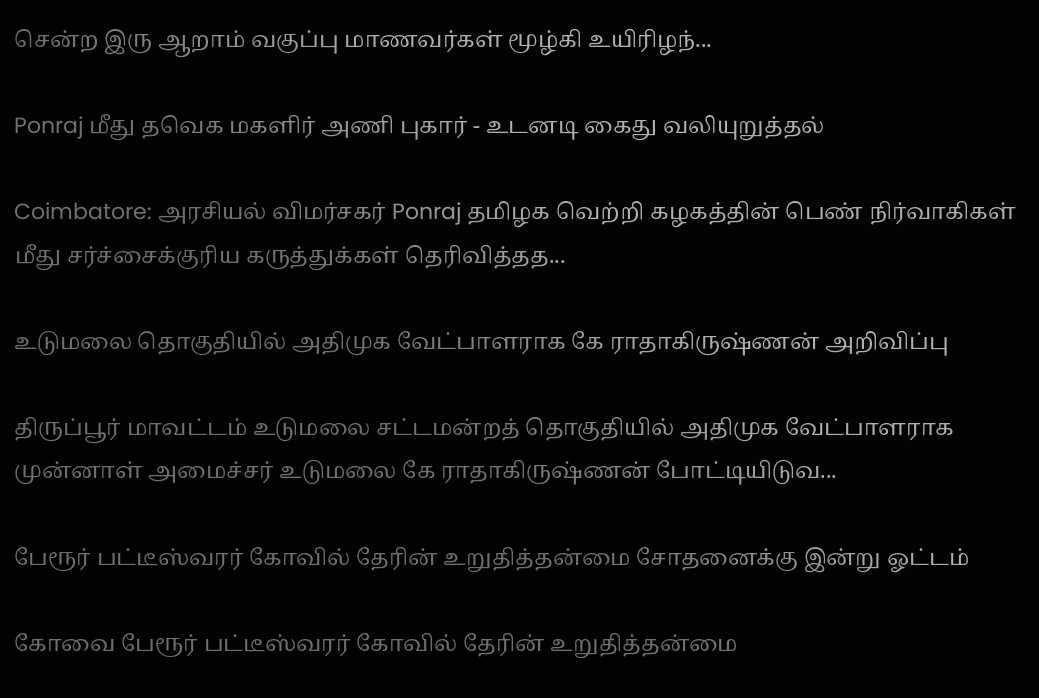சென்ற இரு ஆறாம் வகுப்பு மாணவர்கள் மூழ்கி உயிரிழந்...

Ponraj மீது தவெக மகளிர் அணி புகார் - உடனடி கைது வலியுறுத்தல்

Coimbatore: அரசியல் விமர்சகர் Ponraj தமிழக வெற்றி கழகத்தின் பெண் நிர்வாகிகள் மீது சர்ச்சைக்குரிய கருத்துக்கள் தெரிவித்தத...

உடுமலை தொகுதியில் அதிமுக வேட்பாளராக கே ராதாகிருஷ்ணன் அறிவிப்பு

திருப்பூர் மாவட்டம் உடுமலை சட்டமன்றத் தொகுதியில் அதிமுக வேட்பாளராக முன்னாள் அமைச்சர் உடுமலை கே ராதாகிருஷ்ணன் போட்டியிடுவ...

பேரூர் பட்டீஸ்வரர் கோவில் தேரின் உறுதித்தன்மை சோதனைக்கு இன்று ஓட்டம்

கோவை பேரூர் பட்டீஸ்வரர் கோவில் தேரின் உறுதித்தன்மை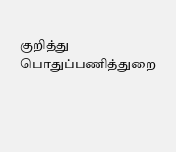குறித்து பொதுப்பணித்துறை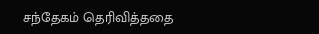சந்தேகம் தெரிவித்ததை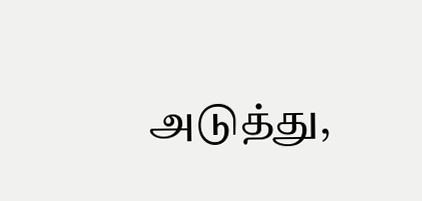அடுத்து,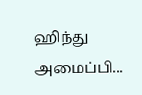ஹிந்து அமைப்பி...